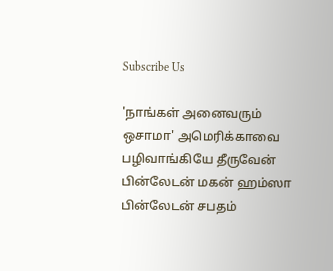Subscribe Us

'நாங்கள் அனைவரும் ஒசாமா' அமெரிக்காவை பழிவாங்கியே தீருவேன் பின்லேடன் மகன் ஹம்ஸா பின்லேடன் சபதம்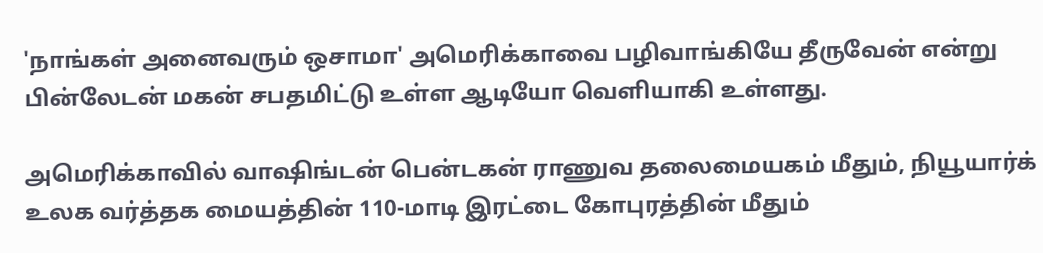'நாங்கள் அனைவரும் ஒசாமா' அமெரிக்காவை பழிவாங்கியே தீருவேன் என்று பின்லேடன் மகன் சபதமிட்டு உள்ள ஆடியோ வெளியாகி உள்ளது.

அமெரிக்காவில் வாஷிங்டன் பென்டகன் ராணுவ தலைமையகம் மீதும், நியூயார்க் உலக வர்த்தக மையத்தின் 110-மாடி இரட்டை கோபுரத்தின் மீதும்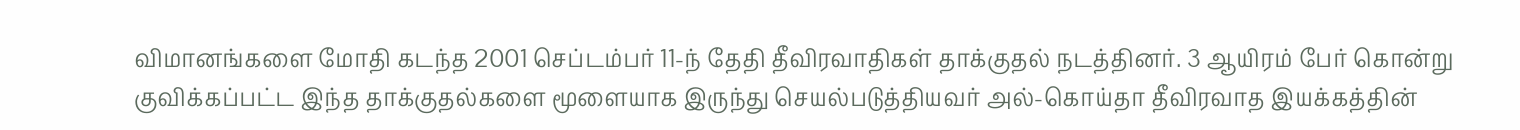விமானங்களை மோதி கடந்த 2001 செப்டம்பர் 11-ந் தேதி தீவிரவாதிகள் தாக்குதல் நடத்தினர். 3 ஆயிரம் பேர் கொன்று குவிக்கப்பட்ட இந்த தாக்குதல்களை மூளையாக இருந்து செயல்படுத்தியவர் அல்-கொய்தா தீவிரவாத இயக்கத்தின்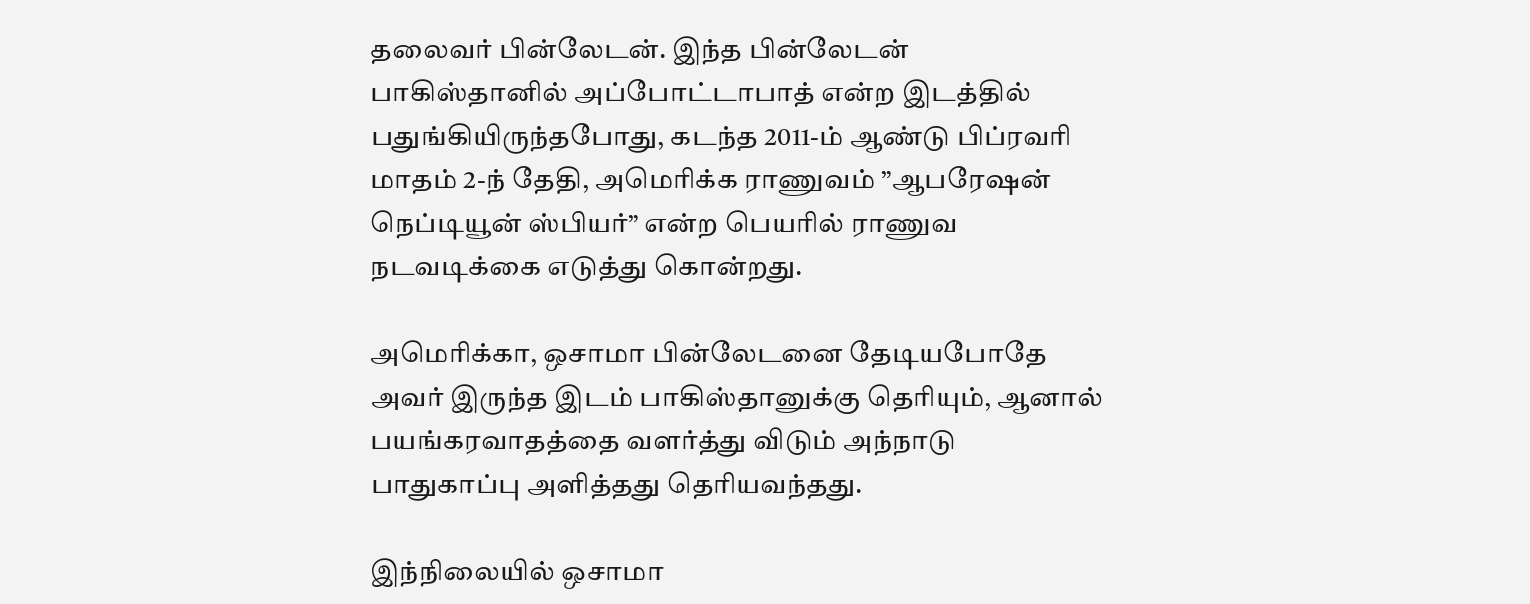தலைவர் பின்லேடன். இந்த பின்லேடன் பாகிஸ்தானில் அப்போட்டாபாத் என்ற இடத்தில் பதுங்கியிருந்தபோது, கடந்த 2011-ம் ஆண்டு பிப்ரவரி மாதம் 2-ந் தேதி, அமெரிக்க ராணுவம் ”ஆபரேஷன் நெப்டியூன் ஸ்பியர்” என்ற பெயரில் ராணுவ நடவடிக்கை எடுத்து கொன்றது.

அமெரிக்கா, ஒசாமா பின்லேடனை தேடியபோதே அவர் இருந்த இடம் பாகிஸ்தானுக்கு தெரியும், ஆனால் பயங்கரவாதத்தை வளர்த்து விடும் அந்நாடு பாதுகாப்பு அளித்தது தெரியவந்தது.

இந்நிலையில் ஒசாமா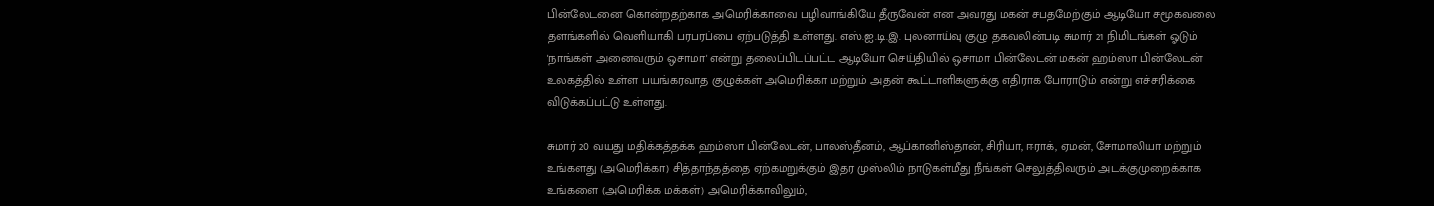பின்லேடனை கொன்றதற்காக அமெரிக்காவை பழிவாங்கியே தீருவேன் என அவரது மகன் சபதமேற்கும் ஆடியோ சமூகவலை தளங்களில் வெளியாகி பரபரப்பை ஏற்படுத்தி உள்ளது. எஸ்.ஐ.டி.இ. புலனாய்வு குழு தகவலின்படி சுமார் 21 நிமிடங்கள் ஓடும் 'நாங்கள் அனைவரும் ஒசாமா' என்று தலைப்பிடப்பட்ட ஆடியோ செய்தியில் ஒசாமா பின்லேடன் மகன் ஹம்ஸா பின்லேடன் உலகத்தில் உள்ள பயங்கரவாத குழுக்கள் அமெரிக்கா மற்றும் அதன் கூட்டாளிகளுக்கு எதிராக போராடும் என்று எச்சரிக்கை விடுக்கப்பட்டு உள்ளது.

சுமார் 20 வயது மதிக்கத்தக்க ஹம்ஸா பின்லேடன், பாலஸ்தீனம், ஆப்கானிஸ்தான், சிரியா, ஈராக், ஏமன், சோமாலியா மற்றும் உங்களது (அமெரிக்கா) சித்தாந்தத்தை ஏற்கமறுக்கும் இதர முஸ்லிம் நாடுகள்மீது நீங்கள் செலுத்திவரும் அடக்குமுறைக்காக உங்களை (அமெரிக்க மக்கள்) அமெரிக்காவிலும்,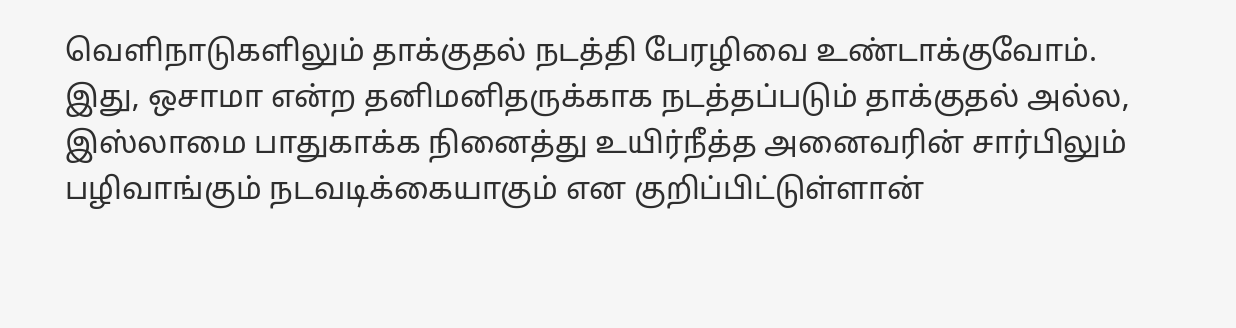வெளிநாடுகளிலும் தாக்குதல் நடத்தி பேரழிவை உண்டாக்குவோம். இது, ஒசாமா என்ற தனிமனிதருக்காக நடத்தப்படும் தாக்குதல் அல்ல, இஸ்லாமை பாதுகாக்க நினைத்து உயிர்நீத்த அனைவரின் சார்பிலும் பழிவாங்கும் நடவடிக்கையாகும் என குறிப்பிட்டுள்ளான்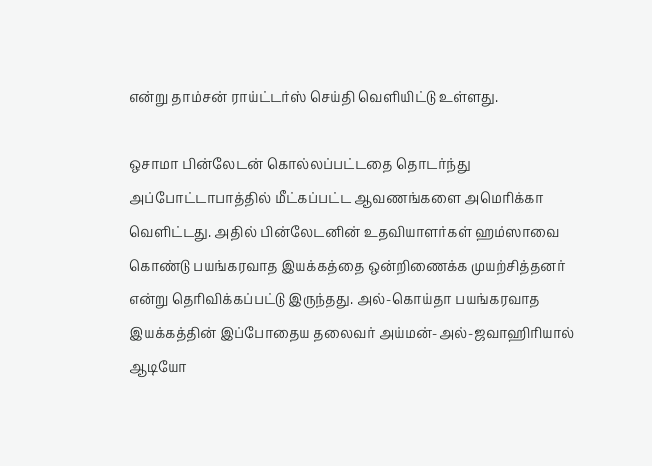என்று தாம்சன் ராய்ட்டர்ஸ் செய்தி வெளியிட்டு உள்ளது.

ஒசாமா பின்லேடன் கொல்லப்பட்டதை தொடர்ந்து அப்போட்டாபாத்தில் மீட்கப்பட்ட ஆவணங்களை அமெரிக்கா வெளிட்டது. அதில் பின்லேடனின் உதவியாளர்கள் ஹம்ஸாவை கொண்டு பயங்கரவாத இயக்கத்தை ஒன்றிணைக்க முயற்சித்தனர் என்று தெரிவிக்கப்பட்டு இருந்தது. அல்-கொய்தா பயங்கரவாத இயக்கத்தின் இப்போதைய தலைவர் அய்மன்-அல்-ஜவாஹிரியால் ஆடியோ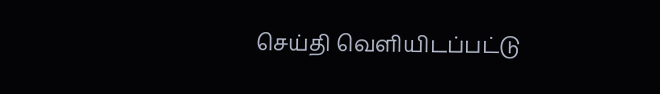செய்தி வெளியிடப்பட்டு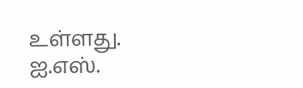உள்ளது. ஐ.எஸ்.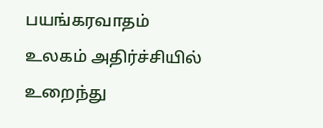பயங்கரவாதம் உலகம் அதிர்ச்சியில் உறைந்து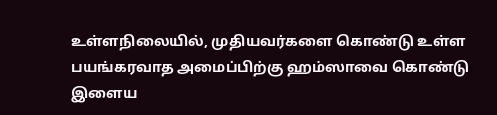உள்ளநிலையில், முதியவர்களை கொண்டு உள்ள பயங்கரவாத அமைப்பிற்கு ஹம்ஸாவை கொண்டு இளைய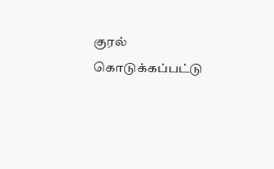குரல் கொடுக்கப்பட்டு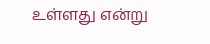உள்ளது என்று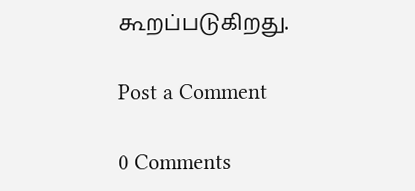கூறப்படுகிறது.

Post a Comment

0 Comments